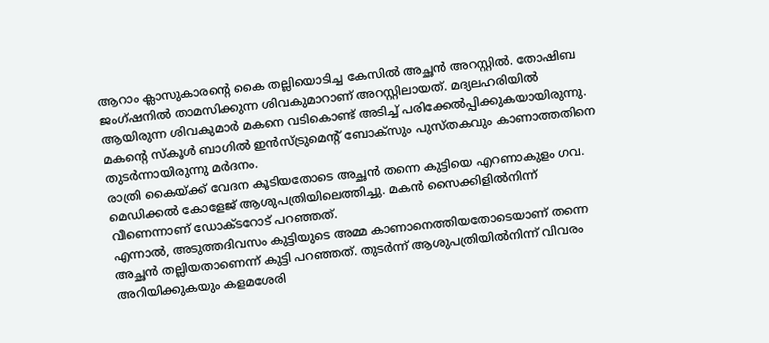ആറാം ക്ലാസുകാരന്റെ കൈ തല്ലിയൊടിച്ച കേസിൽ അച്ഛൻ അറസ്റ്റിൽ. തോഷിബ ജംഗ്ഷനിൽ താമസിക്കുന്ന ശിവകുമാറാണ് അറസ്റ്റിലായത്. മദ്യലഹരിയിൽ ആയിരുന്ന ശിവകുമാർ മകനെ വടികൊണ്ട് അടിച്ച് പരിക്കേൽപ്പിക്കുകയായിരുന്നു. മകന്റെ സ്കൂൾ ബാഗിൽ ഇൻസ്ട്രുമെന്റ് ബോക്സും പുസ്തകവും കാണാത്തതിനെ തുടർന്നായിരുന്നു മർദനം.
രാത്രി കൈയ്ക്ക് വേദന കൂടിയതോടെ അച്ഛൻ തന്നെ കുട്ടിയെ എറണാകുളം ഗവ. മെഡിക്കൽ കോളേജ് ആശുപത്രിയിലെത്തിച്ചു. മകൻ സൈക്കിളിൽനിന്ന് വീണെന്നാണ് ഡോക്ടറോട് പറഞ്ഞത്.
എന്നാൽ, അടുത്തദിവസം കുട്ടിയുടെ അമ്മ കാണാനെത്തിയതോടെയാണ് തന്നെ അച്ഛൻ തല്ലിയതാണെന്ന് കുട്ടി പറഞ്ഞത്. തുടർന്ന് ആശുപത്രിയിൽനിന്ന് വിവരം അറിയിക്കുകയും കളമശേരി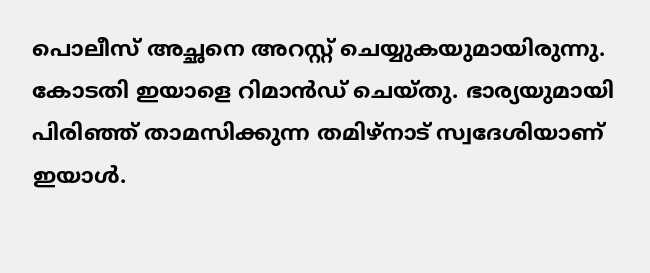പൊലീസ് അച്ഛനെ അറസ്റ്റ് ചെയ്യുകയുമായിരുന്നു. കോടതി ഇയാളെ റിമാൻഡ് ചെയ്തു. ഭാര്യയുമായി പിരിഞ്ഞ് താമസിക്കുന്ന തമിഴ്നാട് സ്വദേശിയാണ് ഇയാൾ.